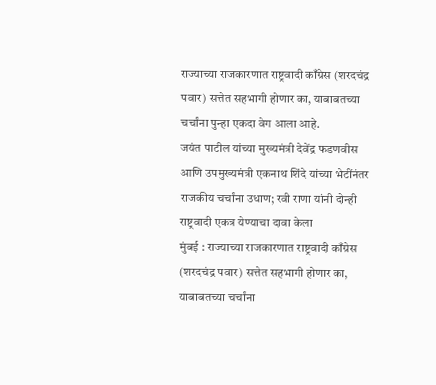राज्याच्या राजकारणात राष्ट्रवादी काँग्रेस (शरदचंद्र पवार) सत्तेत सहभागी होणार का, याबाबतच्या चर्चांना पुन्हा एकदा वेग आला आहे.
जयंत पाटील यांच्या मुख्यमंत्री देवेंद्र फडणवीस आणि उपमुख्यमंत्री एकनाथ शिंदे यांच्या भेटींनंतर राजकीय चर्चांना उधाण; रवी राणा यांनी दोन्ही राष्ट्रवादी एकत्र येण्याचा दावा केला
मुंबई : राज्याच्या राजकारणात राष्ट्रवादी काँग्रेस (शरदचंद्र पवार) सत्तेत सहभागी होणार का, याबाबतच्या चर्चांना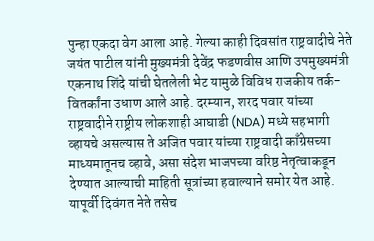पुन्हा एकदा वेग आला आहे. गेल्या काही दिवसांत राष्ट्रवादीचे नेते जयंत पाटील यांनी मुख्यमंत्री देवेंद्र फडणवीस आणि उपमुख्यमंत्री एकनाथ शिंदे यांची घेतलेली भेट यामुळे विविध राजकीय तर्क-वितर्कांना उधाण आले आहे. दरम्यान, शरद पवार यांच्या राष्ट्रवादीने राष्ट्रीय लोकशाही आघाडी (NDA) मध्ये सहभागी व्हायचे असल्यास ते अजित पवार यांच्या राष्ट्रवादी काँग्रेसच्या माध्यमातूनच व्हावे, असा संदेश भाजपच्या वरिष्ठ नेतृत्वाकडून देण्यात आल्याची माहिती सूत्रांच्या हवाल्याने समोर येत आहे.
यापूर्वी दिवंगत नेते तसेच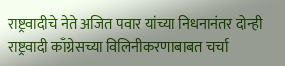राष्ट्रवादीचे नेते अजित पवार यांच्या निधनानंतर दोन्ही राष्ट्रवादी काँग्रेसच्या विलिनीकरणाबाबत चर्चा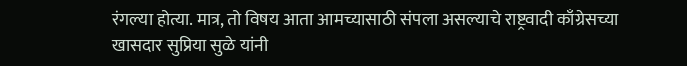रंगल्या होत्या. मात्र, तो विषय आता आमच्यासाठी संपला असल्याचे राष्ट्रवादी काँग्रेसच्या खासदार सुप्रिया सुळे यांनी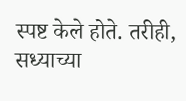स्पष्ट केले होते. तरीही, सध्याच्या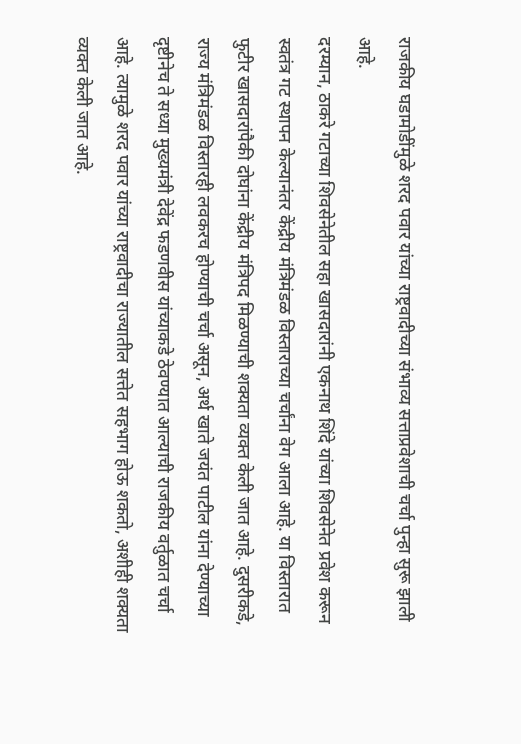राजकीय घडामोडींमुळे शरद पवार यांच्या राष्ट्रवादीच्या संभाव्य सत्ताप्रवेशाची चर्चा पुन्हा सुरू झाली आहे.
दरम्यान, ठाकरे गटाच्या शिवसेनेतील सहा खासदारांनी एकनाथ शिंदे यांच्या शिवसेनेत प्रवेश करून स्वतंत्र गट स्थापन केल्यानंतर केंद्रीय मंत्रिमंडळ विस्ताराच्या चर्चांना वेग आला आहे. या विस्तारात फुटीर खासदारांपैकी दोघांना केंद्रीय मंत्रिपद मिळण्याची शक्यता व्यक्त केली जात आहे. दुसरीकडे, राज्य मंत्रिमंडळ विस्तारही लवकरच होण्याची चर्चा असून, अर्थ खाते जयंत पाटील यांना देण्याच्या दृष्टीनेच ते सध्या मुख्यमंत्री देवेंद्र फडणवीस यांच्याकडे ठेवण्यात आल्याची राजकीय वर्तुळात चर्चा आहे. त्यामुळे शरद पवार यांच्या राष्ट्रवादीचा राज्यातील सत्तेत सहभाग होऊ शकतो, अशीही शक्यता व्यक्त केली जात आहे.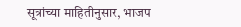सूत्रांच्या माहितीनुसार, भाजप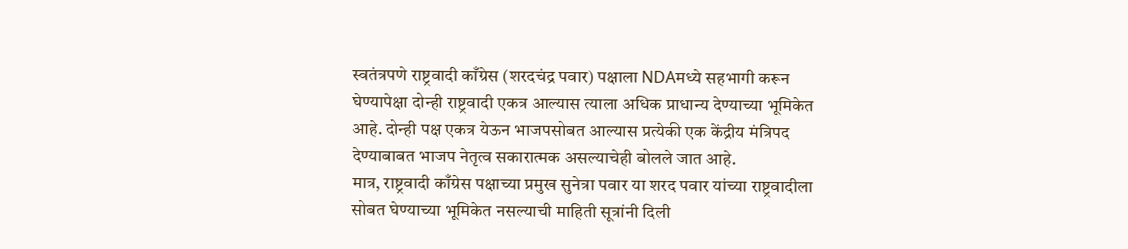स्वतंत्रपणे राष्ट्रवादी काँग्रेस (शरदचंद्र पवार) पक्षाला NDAमध्ये सहभागी करून घेण्यापेक्षा दोन्ही राष्ट्रवादी एकत्र आल्यास त्याला अधिक प्राधान्य देण्याच्या भूमिकेत आहे. दोन्ही पक्ष एकत्र येऊन भाजपसोबत आल्यास प्रत्येकी एक केंद्रीय मंत्रिपद देण्याबाबत भाजप नेतृत्व सकारात्मक असल्याचेही बोलले जात आहे.
मात्र, राष्ट्रवादी काँग्रेस पक्षाच्या प्रमुख सुनेत्रा पवार या शरद पवार यांच्या राष्ट्रवादीला सोबत घेण्याच्या भूमिकेत नसल्याची माहिती सूत्रांनी दिली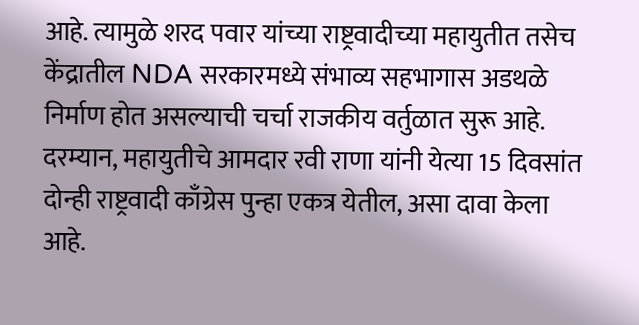आहे. त्यामुळे शरद पवार यांच्या राष्ट्रवादीच्या महायुतीत तसेच केंद्रातील NDA सरकारमध्ये संभाव्य सहभागास अडथळे निर्माण होत असल्याची चर्चा राजकीय वर्तुळात सुरू आहे.
दरम्यान, महायुतीचे आमदार रवी राणा यांनी येत्या 15 दिवसांत दोन्ही राष्ट्रवादी काँग्रेस पुन्हा एकत्र येतील, असा दावा केला आहे.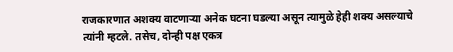राजकारणात अशक्य वाटणाऱ्या अनेक घटना घडल्या असून त्यामुळे हेही शक्य असल्याचे त्यांनी म्हटले. तसेच, दोन्ही पक्ष एकत्र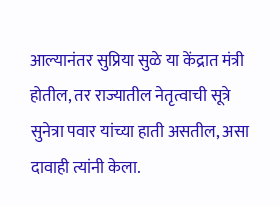आल्यानंतर सुप्रिया सुळे या केंद्रात मंत्री होतील, तर राज्यातील नेतृत्वाची सूत्रे सुनेत्रा पवार यांच्या हाती असतील, असा दावाही त्यांनी केला.